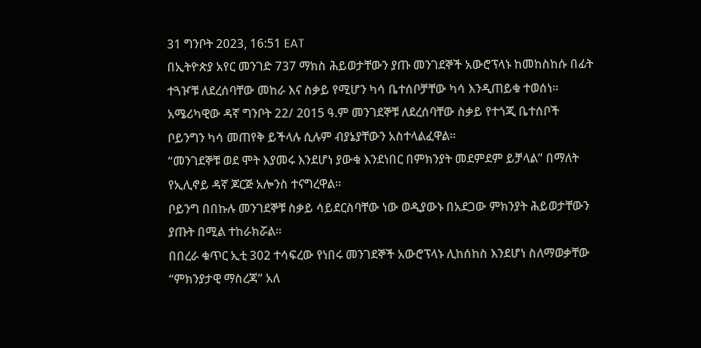31 ግንቦት 2023, 16:51 EAT
በኢትዮጵያ አየር መንገድ 737 ማክስ ሕይወታቸውን ያጡ መንገደኞች አውሮፕላኑ ከመከስከሱ በፊት ተጓዦቹ ለደረሰባቸው መከራ እና ስቃይ የሚሆን ካሳ ቤተሰቦቻቸው ካሳ እንዲጠይቁ ተወሰነ።
አሜሪካዊው ዳኛ ግንቦት 22/ 2015 ዓ.ም መንገደኞቹ ለደረሰባቸው ስቃይ የተጎጂ ቤተሰቦች ቦይንግን ካሳ መጠየቅ ይችላሉ ሲሉም ብያኔያቸውን አስተላልፈዋል።
“መንገደኞቹ ወደ ሞት እያመሩ እንደሆነ ያውቁ እንደነበር በምክንያት መደምደም ይቻላል” በማለት የኢሊኖይ ዳኛ ጆርጅ አሎንስ ተናግረዋል።
ቦይንግ በበኩሉ መንገደኞቹ ስቃይ ሳይደርስባቸው ነው ወዲያውኑ በአደጋው ምክንያት ሕይወታቸውን ያጡት በሚል ተከራክሯል።
በበረራ ቁጥር ኢቲ 302 ተሳፍረው የነበሩ መንገደኞች አውሮፕላኑ ሊከሰከስ እንደሆነ ስለማወቃቸው “ምክንያታዊ ማስረጃ” አለ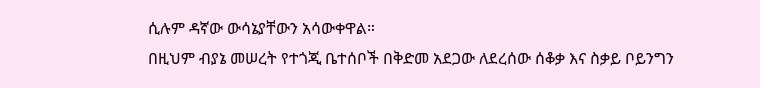ሲሉም ዳኛው ውሳኔያቸውን አሳውቀዋል።
በዚህም ብያኔ መሠረት የተጎጂ ቤተሰቦች በቅድመ አደጋው ለደረሰው ሰቆቃ እና ስቃይ ቦይንግን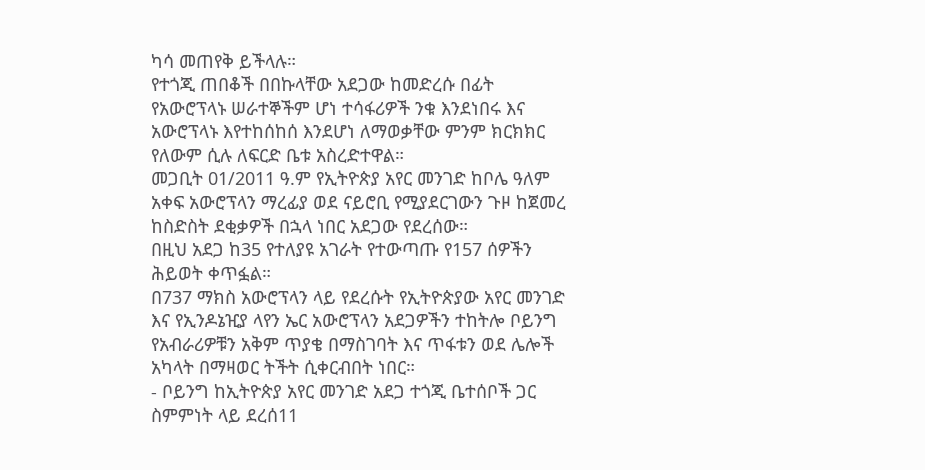ካሳ መጠየቅ ይችላሉ።
የተጎጂ ጠበቆች በበኩላቸው አደጋው ከመድረሱ በፊት የአውሮፕላኑ ሠራተኞችም ሆነ ተሳፋሪዎች ንቁ እንደነበሩ እና አውሮፕላኑ እየተከሰከሰ እንደሆነ ለማወቃቸው ምንም ክርክክር የለውም ሲሉ ለፍርድ ቤቱ አስረድተዋል።
መጋቢት 01/2011 ዓ.ም የኢትዮጵያ አየር መንገድ ከቦሌ ዓለም አቀፍ አውሮፕላን ማረፊያ ወደ ናይሮቢ የሚያደርገውን ጉዞ ከጀመረ ከስድስት ደቂቃዎች በኋላ ነበር አደጋው የደረሰው።
በዚህ አደጋ ከ35 የተለያዩ አገራት የተውጣጡ የ157 ሰዎችን ሕይወት ቀጥፏል።
በ737 ማክስ አውሮፕላን ላይ የደረሱት የኢትዮጵያው አየር መንገድ እና የኢንዶኔዢያ ላየን ኤር አውሮፕላን አደጋዎችን ተከትሎ ቦይንግ የአብራሪዎቹን አቅም ጥያቄ በማስገባት እና ጥፋቱን ወደ ሌሎች አካላት በማዛወር ትችት ሲቀርብበት ነበር።
- ቦይንግ ከኢትዮጵያ አየር መንገድ አደጋ ተጎጂ ቤተሰቦች ጋር ስምምነት ላይ ደረሰ11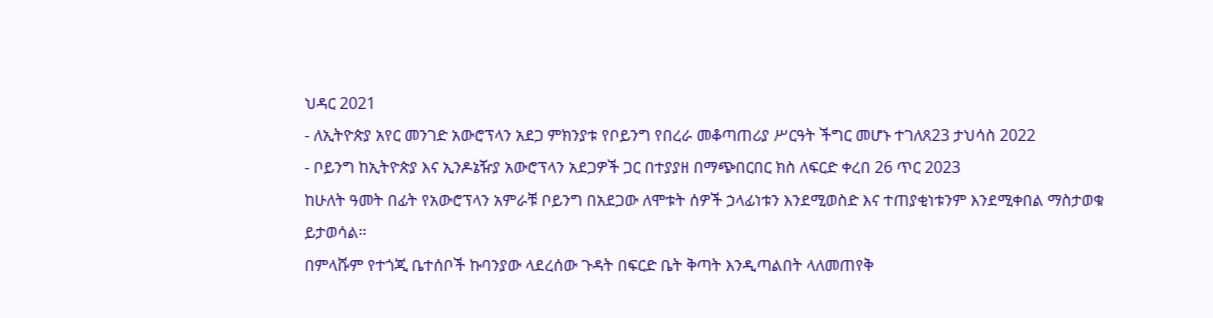ህዳር 2021
- ለኢትዮጵያ አየር መንገድ አውሮፕላን አደጋ ምክንያቱ የቦይንግ የበረራ መቆጣጠሪያ ሥርዓት ችግር መሆኑ ተገለጸ23 ታህሳስ 2022
- ቦይንግ ከኢትዮጵያ እና ኢንዶኔዥያ አውሮፕላን አደጋዎች ጋር በተያያዘ በማጭበርበር ክስ ለፍርድ ቀረበ 26 ጥር 2023
ከሁለት ዓመት በፊት የአውሮፕላን አምራቹ ቦይንግ በአደጋው ለሞቱት ሰዎች ኃላፊነቱን እንደሚወስድ እና ተጠያቂነቱንም እንደሚቀበል ማስታወቁ ይታወሳል።
በምላሹም የተጎጂ ቤተሰቦች ኩባንያው ላደረሰው ጉዳት በፍርድ ቤት ቅጣት እንዲጣልበት ላለመጠየቅ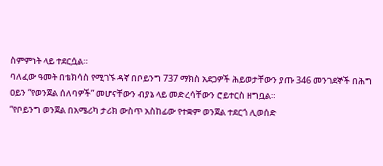ስምምነት ላይ ተደርሷል።
ባለፈው ዓመት በቴክሳስ የሚገኙ ዳኛ በቦይንግ 737 ማክስ አደጋዎች ሕይወታቸውን ያጡ 346 መንገደኞች በሕግ ዐይን “የወንጀል ሰለባዎች” መሆናቸውን ብያኔ ላይ መድረሳቸውን ሮይተርስ ዘግቧል።
“የቦይንግ ወንጀል በአሜሪካ ታሪክ ውስጥ አስከፊው የተቋም ወንጀል ተደርጎ ሊወሰድ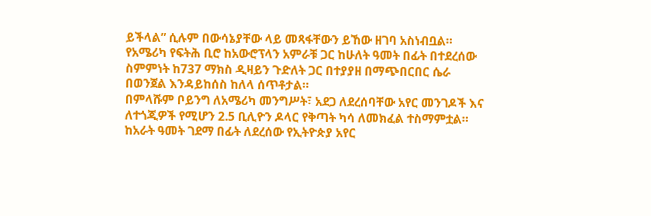ይችላል” ሲሉም በውሳኔያቸው ላይ መጻፋቸውን ይኸው ዘገባ አስነብቧል።
የአሜሪካ የፍትሕ ቢሮ ከአውሮፕላን አምራቹ ጋር ከሁለት ዓመት በፊት በተደረሰው ስምምነት ከ737 ማክስ ዲዛይን ጉድለት ጋር በተያያዘ በማጭበርበር ሴራ በወንጀል እንዳይከሰስ ከለላ ሰጥቶታል።
በምላሹም ቦይንግ ለአሜሪካ መንግሥት፣ አደጋ ለደረሰባቸው አየር መንገዶች እና ለተጎጂዎች የሚሆን 2.5 ቢሊዮን ዶላር የቅጣት ካሳ ለመክፈል ተስማምቷል።
ከአራት ዓመት ገደማ በፊት ለደረሰው የኢትዮጵያ አየር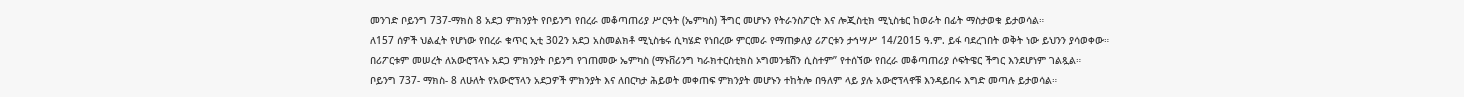መንገድ ቦይንግ 737-ማክስ 8 አደጋ ምክንያት የቦይንግ የበረራ መቆጣጠሪያ ሥርዓት (ኤምካስ) ችግር መሆኑን የትራንስፖርት እና ሎጂስቲክ ሚኒስቴር ከወራት በፊት ማስታወቁ ይታወሳል።
ለ157 ሰዎች ህልፈት የሆነው የበረራ ቁጥር ኢቲ 302ን አደጋ አስመልክቶ ሚኒስቴሩ ሲካሄድ የነበረው ምርመራ የማጠቃለያ ሪፖርቱን ታኅሣሥ 14/2015 ዓ.ም. ይፋ ባደረገበት ወቅት ነው ይህንን ያሳወቀው።
በሪፖርቱም መሠረት ለአውሮፕላኑ አደጋ ምክንያት ቦይንግ የገጠመው ኤምካስ (ማኑቨሪንግ ካራክተርስቲክስ ኦግመንቴሽን ሲስተም” የተሰኘው የበረራ መቆጣጠሪያ ሶፍትዌር ችግር እንደሆነም ገልጿል።
ቦይንግ 737- ማክስ- 8 ለሁለት የአውሮፕላን አደጋዎች ምክንያት እና ለበርካታ ሕይወት መቀጠፍ ምክንያት መሆኑን ተከትሎ በዓለም ላይ ያሉ አውሮፕላኖቹ እንዳይበሩ እግድ መጣሉ ይታወሳል።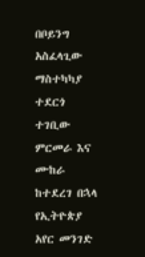በቦይንግ አስፈላጊው ማስተካካያ ተደርጎ ተገቢው ምርመራ እና ሙከራ ከተደረገ በኋላ የኢትዮጵያ አየር መንገድ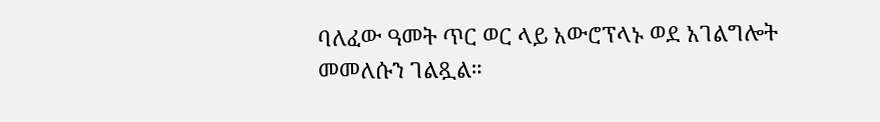ባለፈው ዓመት ጥር ወር ላይ አውሮፕላኑ ወደ አገልግሎት መመለሱን ገልጿል።